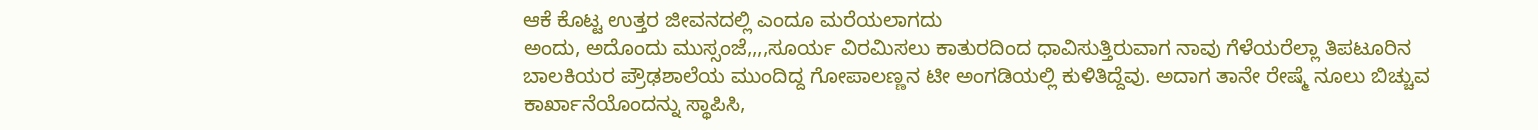ಆಕೆ ಕೊಟ್ಟ ಉತ್ತರ ಜೀವನದಲ್ಲಿ ಎಂದೂ ಮರೆಯಲಾಗದು
ಅಂದು, ಅದೊಂದು ಮುಸ್ಸಂಜೆ,,,,ಸೂರ್ಯ ವಿರಮಿಸಲು ಕಾತುರದಿಂದ ಧಾವಿಸುತ್ತಿರುವಾಗ ನಾವು ಗೆಳೆಯರೆಲ್ಲಾ ತಿಪಟೂರಿನ ಬಾಲಕಿಯರ ಪ್ರೌಢಶಾಲೆಯ ಮುಂದಿದ್ದ ಗೋಪಾಲಣ್ಣನ ಟೀ ಅಂಗಡಿಯಲ್ಲಿ ಕುಳಿತಿದ್ದೆವು. ಅದಾಗ ತಾನೇ ರೇಷ್ಮೆ ನೂಲು ಬಿಚ್ಚುವ ಕಾರ್ಖಾನೆಯೊಂದನ್ನು ಸ್ಥಾಪಿಸಿ,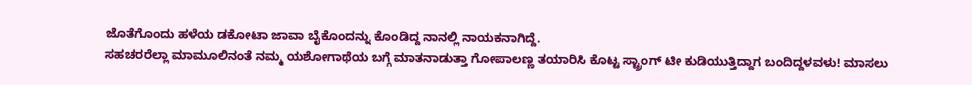ಜೊತೆಗೊಂದು ಹಳೆಯ ಡಕೋಟಾ ಜಾವಾ ಬೈಕೊಂದನ್ನು ಕೊಂಡಿದ್ದ ನಾನಲ್ಲಿ ನಾಯಕನಾಗಿದ್ದೆ.
ಸಹಚರರೆಲ್ಲಾ ಮಾಮೂಲಿನಂತೆ ನಮ್ಮ ಯಶೋಗಾಥೆಯ ಬಗ್ಗೆ ಮಾತನಾಡುತ್ತಾ ಗೋಪಾಲಣ್ಣ ತಯಾರಿಸಿ ಕೊಟ್ಟ ಸ್ಟ್ರಾಂಗ್ ಟೀ ಕುಡಿಯುತ್ತಿದ್ದಾಗ ಬಂದಿದ್ದಳವಳು! ಮಾಸಲು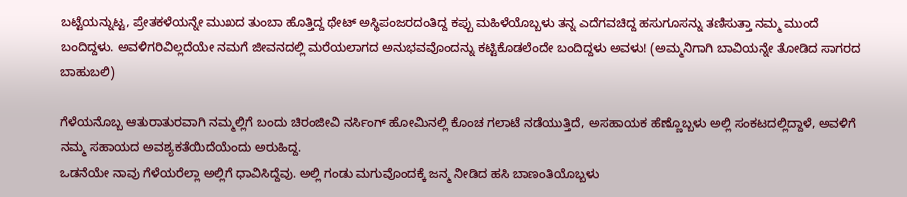ಬಟ್ಟೆಯನ್ನುಟ್ಟ, ಪ್ರೇತಕಳೆಯನ್ನೇ ಮುಖದ ತುಂಬಾ ಹೊತ್ತಿದ್ದ ಥೇಟ್ ಅಸ್ಥಿಪಂಜರದಂತಿದ್ದ ಕಪ್ಪು ಮಹಿಳೆಯೊಬ್ಬಳು ತನ್ನ ಎದೆಗವಚಿದ್ದ ಹಸುಗೂಸನ್ನು ತಣಿಸುತ್ತಾ ನಮ್ಮ ಮುಂದೆ ಬಂದಿದ್ದಳು. ಅವಳಿಗರಿವಿಲ್ಲದೆಯೇ ನಮಗೆ ಜೀವನದಲ್ಲಿ ಮರೆಯಲಾಗದ ಅನುಭವವೊಂದನ್ನು ಕಟ್ಟಿಕೊಡಲೆಂದೇ ಬಂದಿದ್ದಳು ಅವಳು! (ಅಮ್ಮನಿಗಾಗಿ ಬಾವಿಯನ್ನೇ ತೋಡಿದ ಸಾಗರದ ಬಾಹುಬಲಿ)

ಗೆಳೆಯನೊಬ್ಬ ಆತುರಾತುರವಾಗಿ ನಮ್ಮಲ್ಲಿಗೆ ಬಂದು ಚಿರಂಜೀವಿ ನರ್ಸಿಂಗ್ ಹೋಮಿನಲ್ಲಿ ಕೊಂಚ ಗಲಾಟೆ ನಡೆಯುತ್ತಿದೆ, ಅಸಹಾಯಕ ಹೆಣ್ಣೊಬ್ಬಳು ಅಲ್ಲಿ ಸಂಕಟದಲ್ಲಿದ್ದಾಳೆ, ಅವಳಿಗೆ ನಮ್ಮ ಸಹಾಯದ ಅವಶ್ಯಕತೆಯಿದೆಯೆಂದು ಅರುಹಿದ್ದ.
ಒಡನೆಯೇ ನಾವು ಗೆಳೆಯರೆಲ್ಲಾ ಅಲ್ಲಿಗೆ ಧಾವಿಸಿದ್ದೆವು. ಅಲ್ಲಿ ಗಂಡು ಮಗುವೊಂದಕ್ಕೆ ಜನ್ಮ ನೀಡಿದ ಹಸಿ ಬಾಣಂತಿಯೊಬ್ಬಳು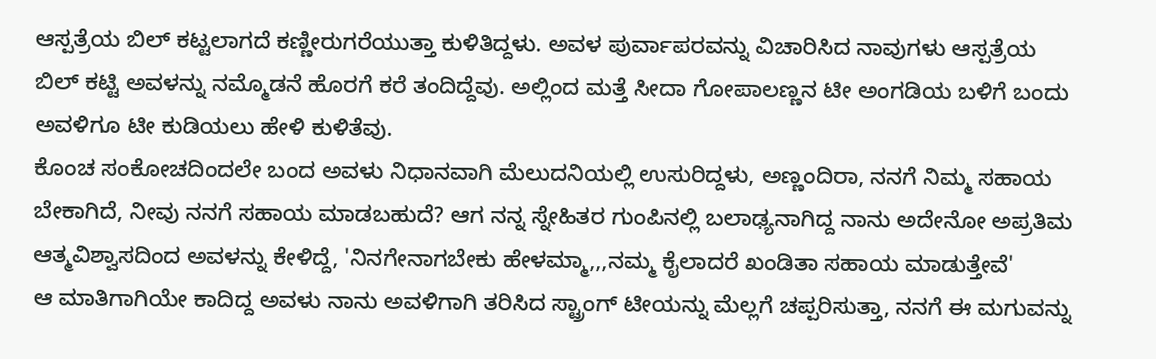ಆಸ್ಪತ್ರೆಯ ಬಿಲ್ ಕಟ್ಟಲಾಗದೆ ಕಣ್ಣೀರುಗರೆಯುತ್ತಾ ಕುಳಿತಿದ್ದಳು. ಅವಳ ಪುರ್ವಾಪರವನ್ನು ವಿಚಾರಿಸಿದ ನಾವುಗಳು ಆಸ್ಪತ್ರೆಯ ಬಿಲ್ ಕಟ್ಟಿ ಅವಳನ್ನು ನಮ್ಮೊಡನೆ ಹೊರಗೆ ಕರೆ ತಂದಿದ್ದೆವು. ಅಲ್ಲಿಂದ ಮತ್ತೆ ಸೀದಾ ಗೋಪಾಲಣ್ಣನ ಟೀ ಅಂಗಡಿಯ ಬಳಿಗೆ ಬಂದು ಅವಳಿಗೂ ಟೀ ಕುಡಿಯಲು ಹೇಳಿ ಕುಳಿತೆವು.
ಕೊಂಚ ಸಂಕೋಚದಿಂದಲೇ ಬಂದ ಅವಳು ನಿಧಾನವಾಗಿ ಮೆಲುದನಿಯಲ್ಲಿ ಉಸುರಿದ್ದಳು, ಅಣ್ಣಂದಿರಾ, ನನಗೆ ನಿಮ್ಮ ಸಹಾಯ ಬೇಕಾಗಿದೆ, ನೀವು ನನಗೆ ಸಹಾಯ ಮಾಡಬಹುದೆ? ಆಗ ನನ್ನ ಸ್ನೇಹಿತರ ಗುಂಪಿನಲ್ಲಿ ಬಲಾಢ್ಯನಾಗಿದ್ದ ನಾನು ಅದೇನೋ ಅಪ್ರತಿಮ ಆತ್ಮವಿಶ್ವಾಸದಿಂದ ಅವಳನ್ನು ಕೇಳಿದ್ದೆ, 'ನಿನಗೇನಾಗಬೇಕು ಹೇಳಮ್ಮಾ,,,ನಮ್ಮ ಕೈಲಾದರೆ ಖಂಡಿತಾ ಸಹಾಯ ಮಾಡುತ್ತೇವೆ'
ಆ ಮಾತಿಗಾಗಿಯೇ ಕಾದಿದ್ದ ಅವಳು ನಾನು ಅವಳಿಗಾಗಿ ತರಿಸಿದ ಸ್ಟ್ರಾಂಗ್ ಟೀಯನ್ನು ಮೆಲ್ಲಗೆ ಚಪ್ಪರಿಸುತ್ತಾ, ನನಗೆ ಈ ಮಗುವನ್ನು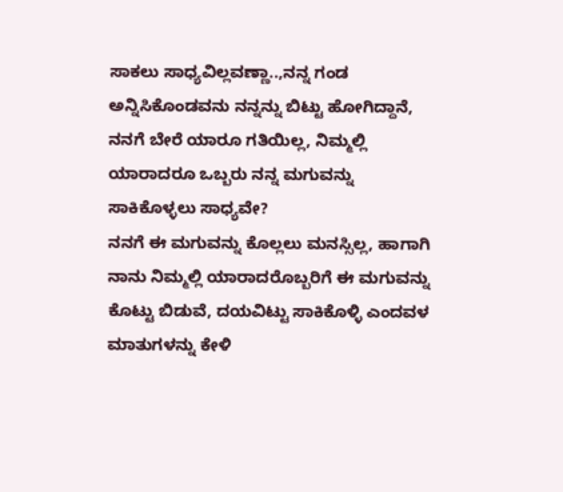ಸಾಕಲು ಸಾಧ್ಯವಿಲ್ಲವಣ್ಣಾ..,ನನ್ನ ಗಂಡ ಅನ್ನಿಸಿಕೊಂಡವನು ನನ್ನನ್ನು ಬಿಟ್ಟು ಹೋಗಿದ್ದಾನೆ, ನನಗೆ ಬೇರೆ ಯಾರೂ ಗತಿಯಿಲ್ಲ, ನಿಮ್ಮಲ್ಲಿ ಯಾರಾದರೂ ಒಬ್ಬರು ನನ್ನ ಮಗುವನ್ನು ಸಾಕಿಕೊಳ್ಳಲು ಸಾಧ್ಯವೇ?
ನನಗೆ ಈ ಮಗುವನ್ನು ಕೊಲ್ಲಲು ಮನಸ್ಸಿಲ್ಲ, ಹಾಗಾಗಿ ನಾನು ನಿಮ್ಮಲ್ಲಿ ಯಾರಾದರೊಬ್ಬರಿಗೆ ಈ ಮಗುವನ್ನು ಕೊಟ್ಟು ಬಿಡುವೆ, ದಯವಿಟ್ಟು ಸಾಕಿಕೊಳ್ಳಿ ಎಂದವಳ ಮಾತುಗಳನ್ನು ಕೇಳಿ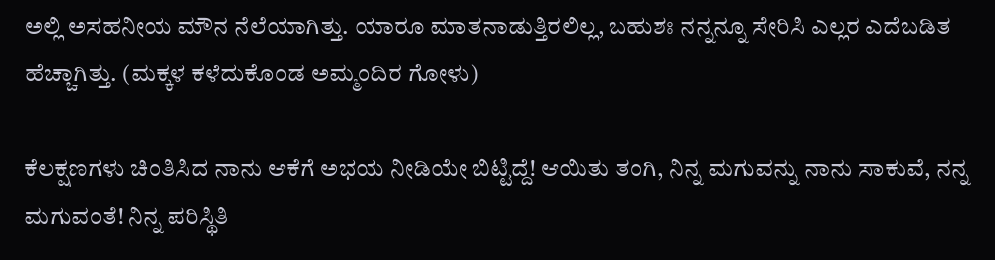ಅಲ್ಲಿ ಅಸಹನೀಯ ಮೌನ ನೆಲೆಯಾಗಿತ್ತು. ಯಾರೂ ಮಾತನಾಡುತ್ತಿರಲಿಲ್ಲ, ಬಹುಶಃ ನನ್ನನ್ನೂ ಸೇರಿಸಿ ಎಲ್ಲರ ಎದೆಬಡಿತ ಹೆಚ್ಚಾಗಿತ್ತು. (ಮಕ್ಕಳ ಕಳೆದುಕೊಂಡ ಅಮ್ಮಂದಿರ ಗೋಳು)

ಕೆಲಕ್ಷಣಗಳು ಚಿಂತಿಸಿದ ನಾನು ಆಕೆಗೆ ಅಭಯ ನೀಡಿಯೇ ಬಿಟ್ಟಿದ್ದೆ! ಆಯಿತು ತಂಗಿ, ನಿನ್ನ ಮಗುವನ್ನು ನಾನು ಸಾಕುವೆ, ನನ್ನ ಮಗುವಂತೆ! ನಿನ್ನ ಪರಿಸ್ಥಿತಿ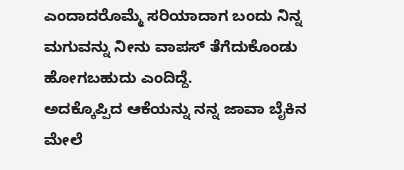ಎಂದಾದರೊಮ್ಮೆ ಸರಿಯಾದಾಗ ಬಂದು ನಿನ್ನ ಮಗುವನ್ನು ನೀನು ವಾಪಸ್ ತೆಗೆದುಕೊಂಡು ಹೋಗಬಹುದು ಎಂದಿದ್ದೆ.
ಅದಕ್ಕೊಪ್ಪಿದ ಆಕೆಯನ್ನು ನನ್ನ ಜಾವಾ ಬೈಕಿನ ಮೇಲೆ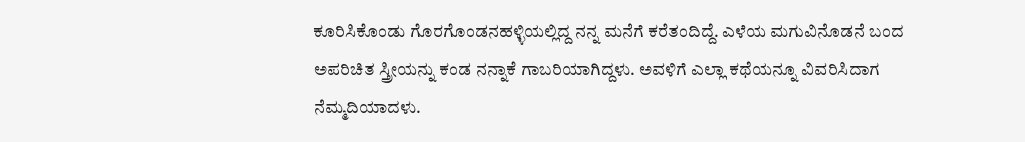ಕೂರಿಸಿಕೊಂಡು ಗೊರಗೊಂಡನಹಳ್ಳಿಯಲ್ಲಿದ್ದ ನನ್ನ ಮನೆಗೆ ಕರೆತಂದಿದ್ದೆ. ಎಳೆಯ ಮಗುವಿನೊಡನೆ ಬಂದ ಅಪರಿಚಿತ ಸ್ತ್ರೀಯನ್ನು ಕಂಡ ನನ್ನಾಕೆ ಗಾಬರಿಯಾಗಿದ್ದಳು. ಅವಳಿಗೆ ಎಲ್ಲಾ ಕಥೆಯನ್ನೂ ವಿವರಿಸಿದಾಗ ನೆಮ್ಮದಿಯಾದಳು.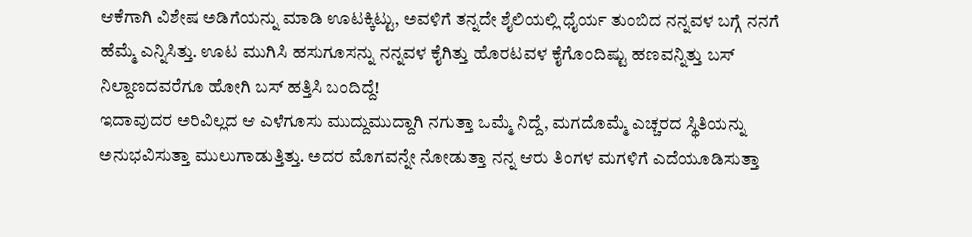ಆಕೆಗಾಗಿ ವಿಶೇಷ ಅಡಿಗೆಯನ್ನು ಮಾಡಿ ಊಟಕ್ಕಿಟ್ಟು, ಅವಳಿಗೆ ತನ್ನದೇ ಶೈಲಿಯಲ್ಲಿ ಧೈರ್ಯ ತುಂಬಿದ ನನ್ನವಳ ಬಗ್ಗೆ ನನಗೆ ಹೆಮ್ಮೆ ಎನ್ನಿಸಿತ್ತು. ಊಟ ಮುಗಿಸಿ ಹಸುಗೂಸನ್ನು ನನ್ನವಳ ಕೈಗಿತ್ತು ಹೊರಟವಳ ಕೈಗೊಂದಿಷ್ಟು ಹಣವನ್ನಿತ್ತು ಬಸ್ ನಿಲ್ದಾಣದವರೆಗೂ ಹೋಗಿ ಬಸ್ ಹತ್ತಿಸಿ ಬಂದಿದ್ದೆ!
ಇದಾವುದರ ಅರಿವಿಲ್ಲದ ಆ ಎಳೆಗೂಸು ಮುದ್ದುಮುದ್ದಾಗಿ ನಗುತ್ತಾ ಒಮ್ಮೆ ನಿದ್ದೆ, ಮಗದೊಮ್ಮೆ ಎಚ್ಚರದ ಸ್ಥಿತಿಯನ್ನು ಅನುಭವಿಸುತ್ತಾ ಮುಲುಗಾಡುತ್ತಿತ್ತು. ಅದರ ಮೊಗವನ್ನೇ ನೋಡುತ್ತಾ ನನ್ನ ಆರು ತಿಂಗಳ ಮಗಳಿಗೆ ಎದೆಯೂಡಿಸುತ್ತಾ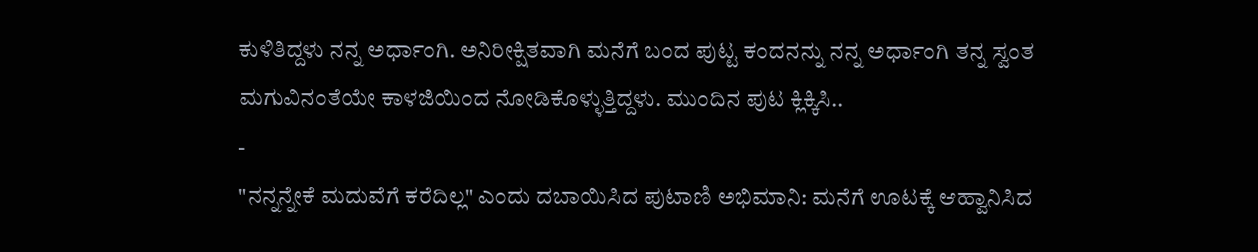ಕುಳಿತಿದ್ದಳು ನನ್ನ ಅರ್ಧಾಂಗಿ. ಅನಿರೀಕ್ಷಿತವಾಗಿ ಮನೆಗೆ ಬಂದ ಪುಟ್ಟ ಕಂದನನ್ನು ನನ್ನ ಅರ್ಧಾಂಗಿ ತನ್ನ ಸ್ವಂತ ಮಗುವಿನಂತೆಯೇ ಕಾಳಜಿಯಿಂದ ನೋಡಿಕೊಳ್ಳುತ್ತಿದ್ದಳು. ಮುಂದಿನ ಪುಟ ಕ್ಲಿಕ್ಕಿಸಿ..
-
"ನನ್ನನ್ನೇಕೆ ಮದುವೆಗೆ ಕರೆದಿಲ್ಲ" ಎಂದು ದಬಾಯಿಸಿದ ಪುಟಾಣಿ ಅಭಿಮಾನಿ: ಮನೆಗೆ ಊಟಕ್ಕೆ ಆಹ್ವಾನಿಸಿದ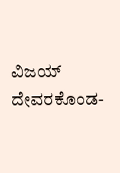ವಿಜಯ್ ದೇವರಕೊಂಡ-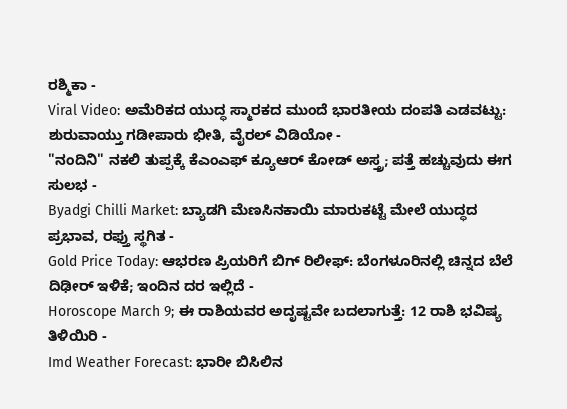ರಶ್ಮಿಕಾ -
Viral Video: ಅಮೆರಿಕದ ಯುದ್ಧ ಸ್ಮಾರಕದ ಮುಂದೆ ಭಾರತೀಯ ದಂಪತಿ ಎಡವಟ್ಟು: ಶುರುವಾಯ್ತು ಗಡೀಪಾರು ಭೀತಿ, ವೈರಲ್ ವಿಡಿಯೋ -
"ನಂದಿನಿ" ನಕಲಿ ತುಪ್ಪಕ್ಕೆ ಕೆಎಂಎಫ್ ಕ್ಯೂಆರ್ ಕೋಡ್ ಅಸ್ತ್ರ; ಪತ್ತೆ ಹಚ್ಚುವುದು ಈಗ ಸುಲಭ -
Byadgi Chilli Market: ಬ್ಯಾಡಗಿ ಮೆಣಸಿನಕಾಯಿ ಮಾರುಕಟ್ಟೆ ಮೇಲೆ ಯುದ್ಧದ ಪ್ರಭಾವ, ರಫ್ತು ಸ್ಥಗಿತ -
Gold Price Today: ಆಭರಣ ಪ್ರಿಯರಿಗೆ ಬಿಗ್ ರಿಲೀಫ್: ಬೆಂಗಳೂರಿನಲ್ಲಿ ಚಿನ್ನದ ಬೆಲೆ ದಿಢೀರ್ ಇಳಿಕೆ; ಇಂದಿನ ದರ ಇಲ್ಲಿದೆ -
Horoscope March 9; ಈ ರಾಶಿಯವರ ಅದೃಷ್ಟವೇ ಬದಲಾಗುತ್ತೆ: 12 ರಾಶಿ ಭವಿಷ್ಯ ತಿಳಿಯಿರಿ -
Imd Weather Forecast: ಭಾರೀ ಬಿಸಿಲಿನ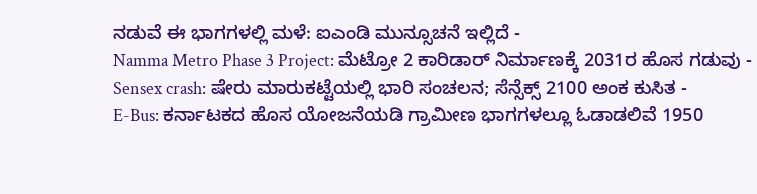ನಡುವೆ ಈ ಭಾಗಗಳಲ್ಲಿ ಮಳೆ: ಐಎಂಡಿ ಮುನ್ಸೂಚನೆ ಇಲ್ಲಿದೆ -
Namma Metro Phase 3 Project: ಮೆಟ್ರೋ 2 ಕಾರಿಡಾರ್ ನಿರ್ಮಾಣಕ್ಕೆ 2031ರ ಹೊಸ ಗಡುವು -
Sensex crash: ಷೇರು ಮಾರುಕಟ್ಟೆಯಲ್ಲಿ ಭಾರಿ ಸಂಚಲನ; ಸೆನ್ಸೆಕ್ಸ್ 2100 ಅಂಕ ಕುಸಿತ -
E-Bus: ಕರ್ನಾಟಕದ ಹೊಸ ಯೋಜನೆಯಡಿ ಗ್ರಾಮೀಣ ಭಾಗಗಳಲ್ಲೂ ಓಡಾಡಲಿವೆ 1950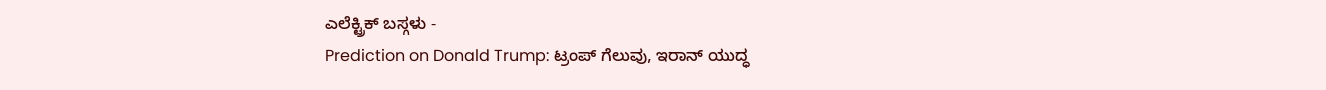ಎಲೆಕ್ಟ್ರಿಕ್ ಬಸ್ಗಳು -
Prediction on Donald Trump: ಟ್ರಂಪ್ ಗೆಲುವು, ಇರಾನ್ ಯುದ್ಧ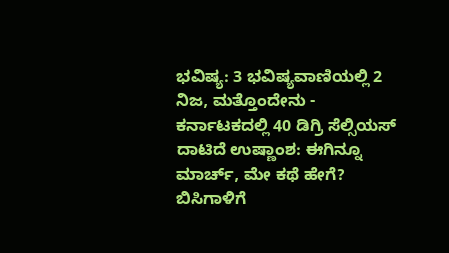ಭವಿಷ್ಯ: 3 ಭವಿಷ್ಯವಾಣಿಯಲ್ಲಿ 2 ನಿಜ, ಮತ್ತೊಂದೇನು -
ಕರ್ನಾಟಕದಲ್ಲಿ 40 ಡಿಗ್ರಿ ಸೆಲ್ಸಿಯಸ್ ದಾಟಿದೆ ಉಷ್ಣಾಂಶ: ಈಗಿನ್ನೂ ಮಾರ್ಚ್, ಮೇ ಕಥೆ ಹೇಗೆ? ಬಿಸಿಗಾಳಿಗೆ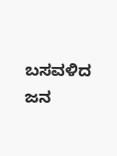ಬಸವಳಿದ ಜನ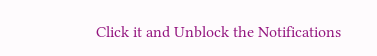Click it and Unblock the Notifications